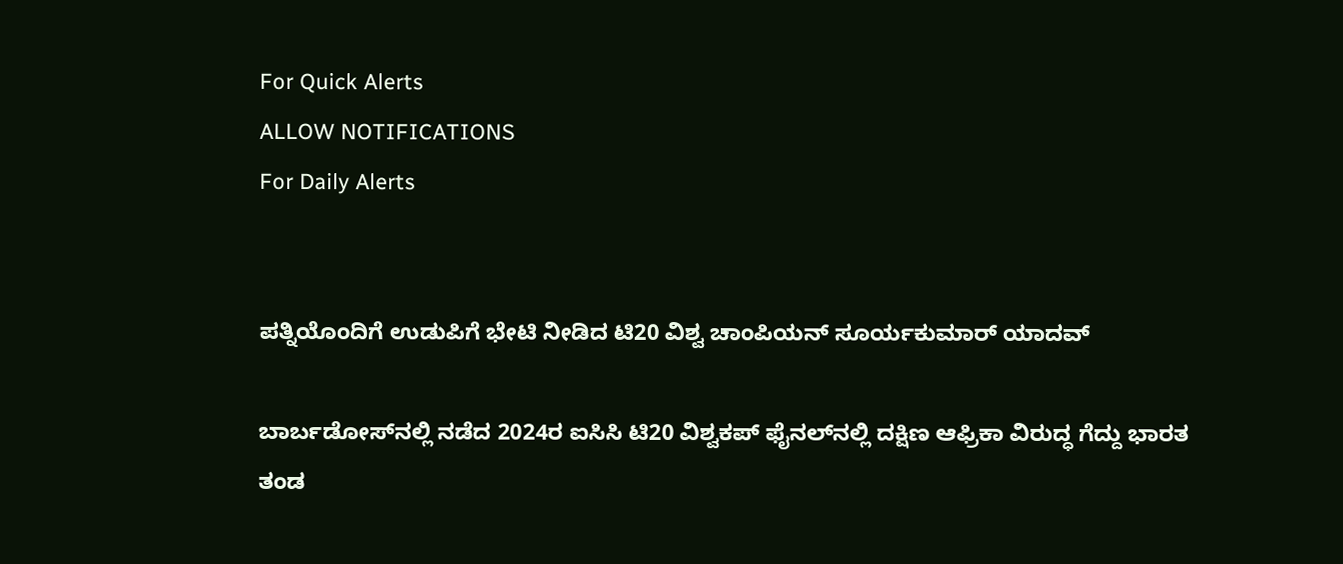For Quick Alerts
ALLOW NOTIFICATIONS
For Daily Alerts


ಪತ್ನಿಯೊಂದಿಗೆ ಉಡುಪಿಗೆ ಭೇಟಿ ನೀಡಿದ ಟಿ20 ವಿಶ್ವ ಚಾಂಪಿಯನ್ ಸೂರ್ಯಕುಮಾರ್ ಯಾದವ್

ಬಾರ್ಬಡೋಸ್‌ನಲ್ಲಿ ನಡೆದ 2024ರ ಐಸಿಸಿ ಟಿ20 ವಿಶ್ವಕಪ್ ಫೈನಲ್‌ನಲ್ಲಿ ದಕ್ಷಿಣ ಆಫ್ರಿಕಾ ವಿರುದ್ಧ ಗೆದ್ದು ಭಾರತ ತಂಡ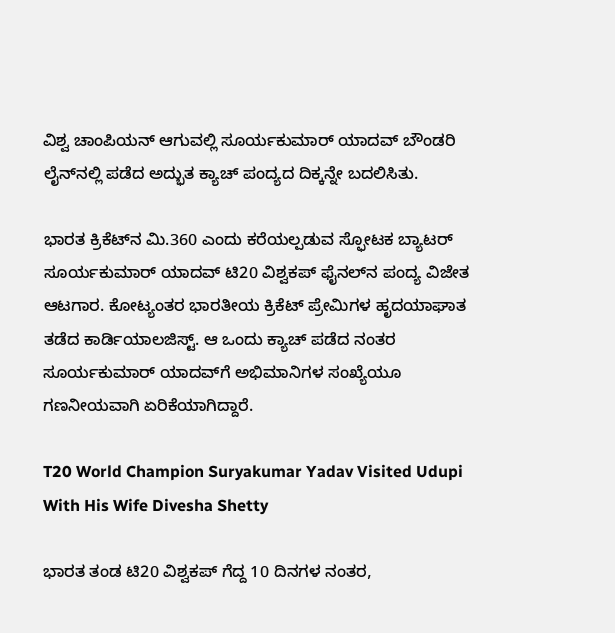ವಿಶ್ವ ಚಾಂಪಿಯನ್ ಆಗುವಲ್ಲಿ ಸೂರ್ಯಕುಮಾರ್ ಯಾದವ್ ಬೌಂಡರಿ ಲೈನ್‌ನಲ್ಲಿ ಪಡೆದ ಅದ್ಭುತ ಕ್ಯಾಚ್ ಪಂದ್ಯದ ದಿಕ್ಕನ್ನೇ ಬದಲಿಸಿತು.

ಭಾರತ ಕ್ರಿಕೆಟ್‌ನ ಮಿ.360 ಎಂದು ಕರೆಯಲ್ಪಡುವ ಸ್ಫೋಟಕ ಬ್ಯಾಟರ್ ಸೂರ್ಯಕುಮಾರ್ ಯಾದವ್ ಟಿ20 ವಿಶ್ವಕಪ್ ಫೈನಲ್‌ನ ಪಂದ್ಯ ವಿಜೇತ ಆಟಗಾರ. ಕೋಟ್ಯಂತರ ಭಾರತೀಯ ಕ್ರಿಕೆಟ್ ಪ್ರೇಮಿಗಳ ಹೃದಯಾಘಾತ ತಡೆದ ಕಾರ್ಡಿಯಾಲಜಿಸ್ಟ್. ಆ ಒಂದು ಕ್ಯಾಚ್ ಪಡೆದ ನಂತರ ಸೂರ್ಯಕುಮಾರ್ ಯಾದವ್‌ಗೆ ಅಭಿಮಾನಿಗಳ ಸಂಖ್ಯೆಯೂ ಗಣನೀಯವಾಗಿ ಏರಿಕೆಯಾಗಿದ್ದಾರೆ.

T20 World Champion Suryakumar Yadav Visited Udupi With His Wife Divesha Shetty

ಭಾರತ ತಂಡ ಟಿ20 ವಿಶ್ವಕಪ್ ಗೆದ್ದ 10 ದಿನಗಳ ನಂತರ,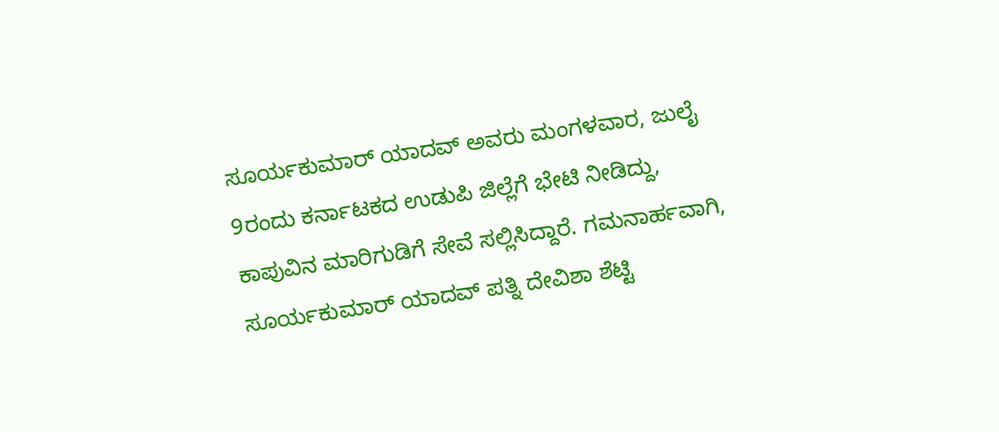ಸೂರ್ಯಕುಮಾರ್ ಯಾದವ್‌ ಅವರು ಮಂಗಳವಾರ, ಜುಲೈ 9ರಂದು ಕರ್ನಾಟಕದ ಉಡುಪಿ ಜಿಲ್ಲೆಗೆ ಭೇಟಿ ನೀಡಿದ್ದು, ಕಾಪುವಿನ ಮಾರಿಗುಡಿಗೆ ಸೇವೆ ಸಲ್ಲಿಸಿದ್ದಾರೆ. ಗಮನಾರ್ಹವಾಗಿ, ಸೂರ್ಯಕುಮಾರ್ ಯಾದವ್ ಪತ್ನಿ ದೇವಿಶಾ ಶೆಟ್ಟಿ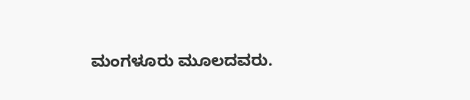ಮಂಗಳೂರು ಮೂಲದವರು.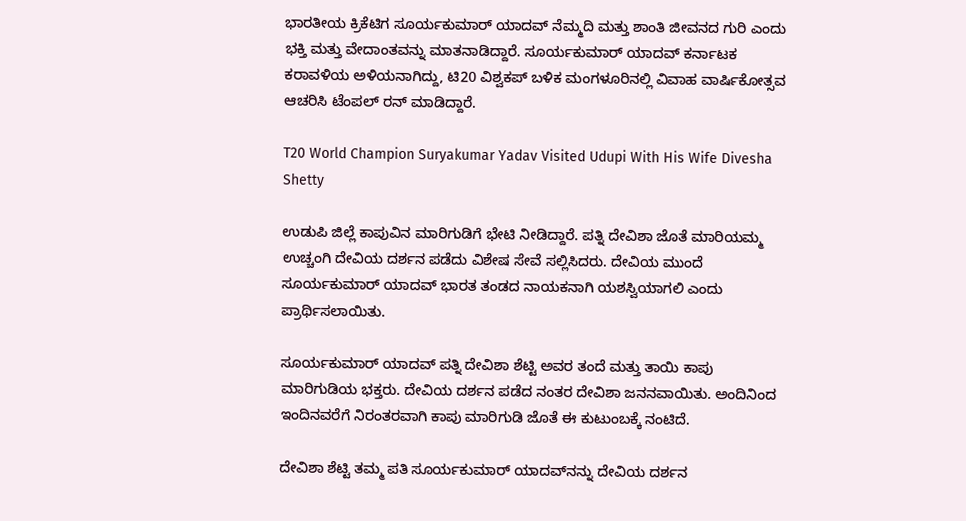ಭಾರತೀಯ ಕ್ರಿಕೆಟಿಗ ಸೂರ್ಯಕುಮಾರ್ ಯಾದವ್ ನೆಮ್ಮದಿ ಮತ್ತು ಶಾಂತಿ ಜೀವನದ ಗುರಿ ಎಂದು ಭಕ್ತಿ ಮತ್ತು ವೇದಾಂತವನ್ನು ಮಾತನಾಡಿದ್ದಾರೆ. ಸೂರ್ಯಕುಮಾರ್ ಯಾದವ್ ಕರ್ನಾಟಕ ಕರಾವಳಿಯ ಅಳಿಯನಾಗಿದ್ದು, ಟಿ20 ವಿಶ್ವಕಪ್ ಬಳಿಕ ಮಂಗಳೂರಿನಲ್ಲಿ ವಿವಾಹ ವಾರ್ಷಿಕೋತ್ಸವ ಆಚರಿಸಿ ಟೆಂಪಲ್ ರನ್ ಮಾಡಿದ್ದಾರೆ.

T20 World Champion Suryakumar Yadav Visited Udupi With His Wife Divesha Shetty

ಉಡುಪಿ ಜಿಲ್ಲೆ ಕಾಪುವಿನ ಮಾರಿಗುಡಿಗೆ ಭೇಟಿ ನೀಡಿದ್ದಾರೆ. ಪತ್ನಿ ದೇವಿಶಾ ಜೊತೆ ಮಾರಿಯಮ್ಮ ಉಚ್ಚಂಗಿ ದೇವಿಯ ದರ್ಶನ ಪಡೆದು ವಿಶೇಷ ಸೇವೆ ಸಲ್ಲಿಸಿದರು. ದೇವಿಯ ಮುಂದೆ ಸೂರ್ಯಕುಮಾರ್ ಯಾದವ್ ಭಾರತ ತಂಡದ ನಾಯಕನಾಗಿ ಯಶಸ್ವಿಯಾಗಲಿ ಎಂದು ಪ್ರಾರ್ಥಿಸಲಾಯಿತು.

ಸೂರ್ಯಕುಮಾರ್ ಯಾದವ್ ಪತ್ನಿ ದೇವಿಶಾ ಶೆಟ್ಟಿ ಅವರ ತಂದೆ ಮತ್ತು ತಾಯಿ ಕಾಪು ಮಾರಿಗುಡಿಯ ಭಕ್ತರು. ದೇವಿಯ ದರ್ಶನ ಪಡೆದ ನಂತರ ದೇವಿಶಾ ಜನನವಾಯಿತು. ಅಂದಿನಿಂದ ಇಂದಿನವರೆಗೆ ನಿರಂತರವಾಗಿ ಕಾಪು ಮಾರಿಗುಡಿ ಜೊತೆ ಈ ಕುಟುಂಬಕ್ಕೆ ನಂಟಿದೆ.

ದೇವಿಶಾ ಶೆಟ್ಟಿ ತಮ್ಮ ಪತಿ ಸೂರ್ಯಕುಮಾರ್ ಯಾದವ್‌ನನ್ನು ದೇವಿಯ ದರ್ಶನ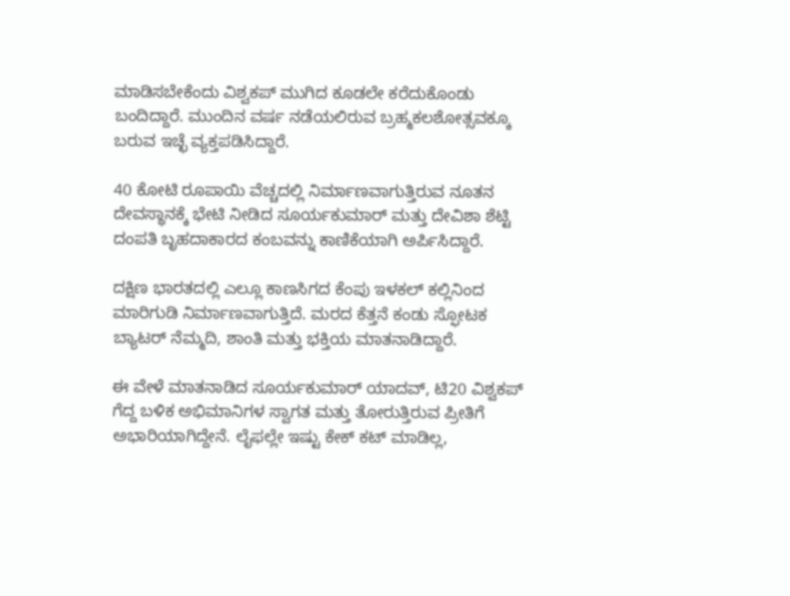ಮಾಡಿಸಬೇಕೆಂದು ವಿಶ್ವಕಪ್ ಮುಗಿದ ಕೂಡಲೇ ಕರೆದುಕೊಂಡು ಬಂದಿದ್ದಾರೆ. ಮುಂದಿನ ವರ್ಷ ನಡೆಯಲಿರುವ ಬ್ರಹ್ಮಕಲಶೋತ್ಸವಕ್ಕೂ ಬರುವ ಇಚ್ಛೆ ವ್ಯಕ್ತಪಡಿಸಿದ್ದಾರೆ.

40 ಕೋಟಿ ರೂಪಾಯಿ ವೆಚ್ಚದಲ್ಲಿ ನಿರ್ಮಾಣವಾಗುತ್ತಿರುವ ನೂತನ ದೇವಸ್ಥಾನಕ್ಕೆ ಭೇಟಿ ನೀಡಿದ ಸೂರ್ಯಕುಮಾರ್ ಮತ್ತು ದೇವಿಶಾ ಶೆಟ್ಟಿ ದಂಪತಿ ಬೃಹದಾಕಾರದ ಕಂಬವನ್ನು ಕಾಣಿಕೆಯಾಗಿ ಅರ್ಪಿಸಿದ್ದಾರೆ.

ದಕ್ಷಿಣ ಭಾರತದಲ್ಲಿ ಎಲ್ಲೂ ಕಾಣಸಿಗದ ಕೆಂಪು ಇಳಕಲ್ ಕಲ್ಲಿನಿಂದ ಮಾರಿಗುಡಿ ನಿರ್ಮಾಣವಾಗುತ್ತಿದೆ. ಮರದ ಕೆತ್ತನೆ ಕಂಡು ಸ್ಫೋಟಕ ಬ್ಯಾಟರ್ ನೆಮ್ಮದಿ, ಶಾಂತಿ ಮತ್ತು ಭಕ್ತಿಯ ಮಾತನಾಡಿದ್ದಾರೆ.

ಈ ವೇಳೆ ಮಾತನಾಡಿದ ಸೂರ್ಯಕುಮಾರ್ ಯಾದವ್, ಟಿ20 ವಿಶ್ವಕಪ್ ಗೆದ್ದ ಬಳಿಕ ಅಭಿಮಾನಿಗಳ ಸ್ವಾಗತ ಮತ್ತು ತೋರುತ್ತಿರುವ ಪ್ರೀತಿಗೆ ಅಭಾರಿಯಾಗಿದ್ದೇನೆ. ಲೈಫಲ್ಲೇ ಇಷ್ಟು ಕೇಕ್ ಕಟ್ ಮಾಡಿಲ್ಲ,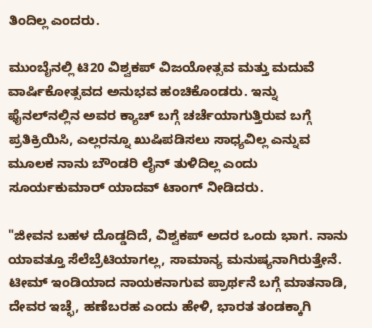ತಿಂದಿಲ್ಲ ಎಂದರು.

ಮುಂಬೈನಲ್ಲಿ ಟಿ20 ವಿಶ್ವಕಪ್ ವಿಜಯೋತ್ಸವ ಮತ್ತು ಮದುವೆ ವಾರ್ಷಿಕೋತ್ಸವದ ಅನುಭವ ಹಂಚಿಕೊಂಡರು. ಇನ್ನು ಫೈನಲ್‌ನಲ್ಲಿನ ಅವರ ಕ್ಯಾಚ್ ಬಗ್ಗೆ ಚರ್ಚೆಯಾಗುತ್ತಿರುವ ಬಗ್ಗೆ ಪ್ರತಿಕ್ರಿಯಿಸಿ, ಎಲ್ಲರನ್ನೂ ಖುಷಿಪಡಿಸಲು ಸಾಧ್ಯವಿಲ್ಲ ಎನ್ನುವ ಮೂಲಕ ನಾನು ಬೌಂಡರಿ ಲೈನ್ ತುಳಿದಿಲ್ಲ ಎಂದು ಸೂರ್ಯಕುಮಾರ್ ಯಾದವ್ ಟಾಂಗ್ ನೀಡಿದರು.

"ಜೀವನ ಬಹಳ ದೊಡ್ಡದಿದೆ, ವಿಶ್ವಕಪ್ ಅದರ ಒಂದು ಭಾಗ. ನಾನು ಯಾವತ್ತೂ ಸೆಲೆಬ್ರೆಟಿಯಾಗಲ್ಲ, ಸಾಮಾನ್ಯ ಮನುಷ್ಯನಾಗಿರುತ್ತೇನೆ. ಟೀಮ್ ಇಂಡಿಯಾದ ನಾಯಕನಾಗುವ ಪ್ರಾರ್ಥನೆ ಬಗ್ಗೆ ಮಾತನಾಡಿ, ದೇವರ ಇಚ್ಛೆ, ಹಣೆಬರಹ ಎಂದು ಹೇಳಿ, ಭಾರತ ತಂಡಕ್ಕಾಗಿ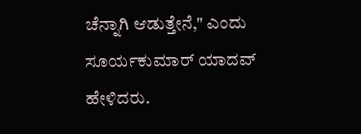ಚೆನ್ನಾಗಿ ಆಡುತ್ತೇನೆ," ಎಂದು ಸೂರ್ಯಕುಮಾರ್ ಯಾದವ್ ಹೇಳಿದರು.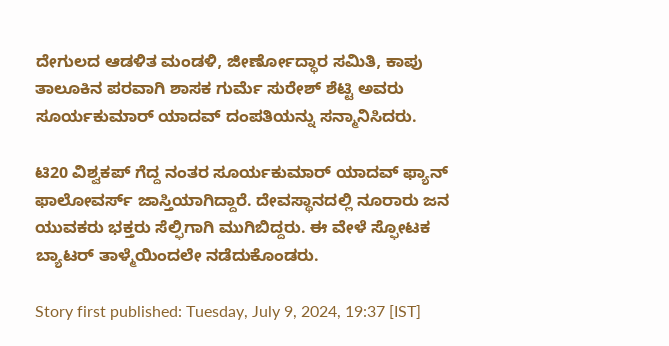ದೇಗುಲದ ಆಡಳಿತ ಮಂಡಳಿ, ಜೀರ್ಣೋದ್ಧಾರ ಸಮಿತಿ, ಕಾಪು ತಾಲೂಕಿನ ಪರವಾಗಿ ಶಾಸಕ ಗುರ್ಮೆ ಸುರೇಶ್ ಶೆಟ್ಟಿ ಅವರು ಸೂರ್ಯಕುಮಾರ್ ಯಾದವ್ ದಂಪತಿಯನ್ನು ಸನ್ಮಾನಿಸಿದರು.

ಟಿ20 ವಿಶ್ವಕಪ್ ಗೆದ್ದ ನಂತರ ಸೂರ್ಯಕುಮಾರ್ ಯಾದವ್ ಫ್ಯಾನ್ ಫಾಲೋವರ್ಸ್ ಜಾಸ್ತಿಯಾಗಿದ್ದಾರೆ. ದೇವಸ್ಥಾನದಲ್ಲಿ ನೂರಾರು ಜನ ಯುವಕರು ಭಕ್ತರು ಸೆಲ್ಫಿಗಾಗಿ ಮುಗಿಬಿದ್ದರು. ಈ ವೇಳೆ ಸ್ಫೋಟಕ ಬ್ಯಾಟರ್ ತಾಳ್ಮೆಯಿಂದಲೇ ನಡೆದುಕೊಂಡರು.

Story first published: Tuesday, July 9, 2024, 19:37 [IST]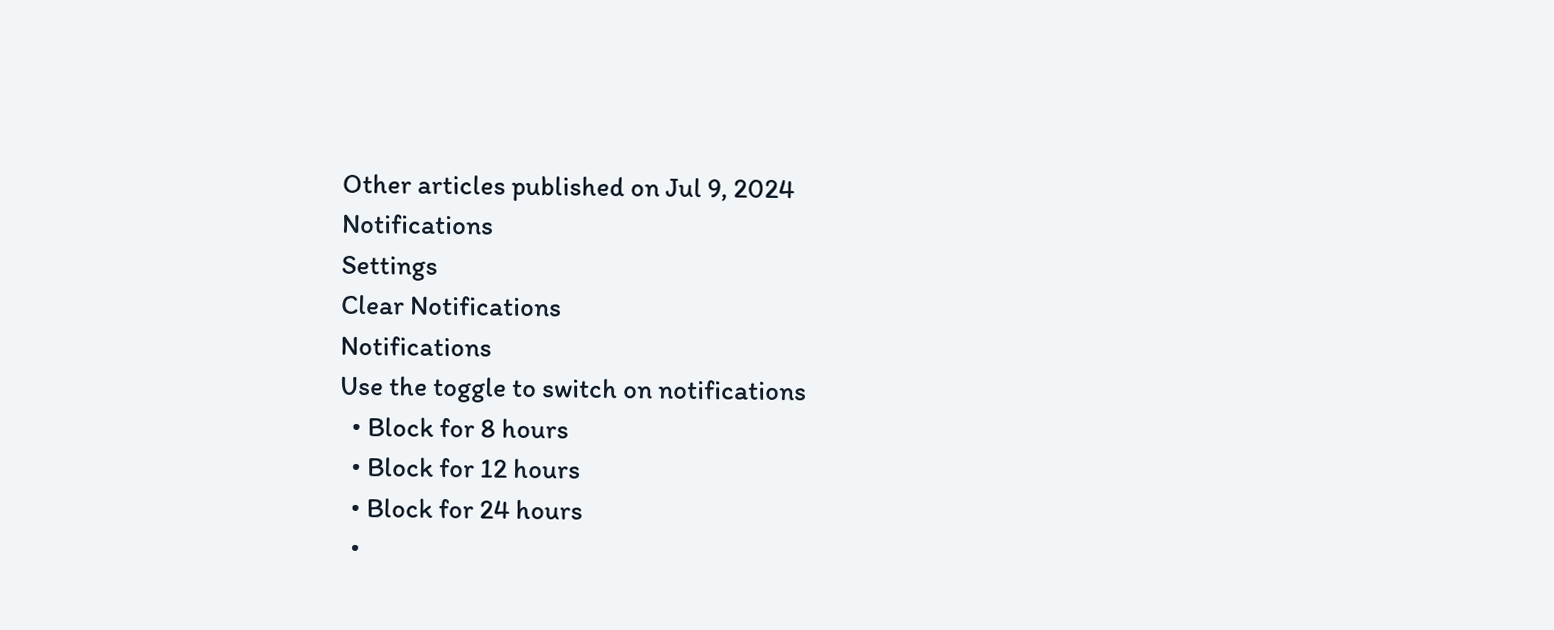Other articles published on Jul 9, 2024
Notifications
Settings
Clear Notifications
Notifications
Use the toggle to switch on notifications
  • Block for 8 hours
  • Block for 12 hours
  • Block for 24 hours
  •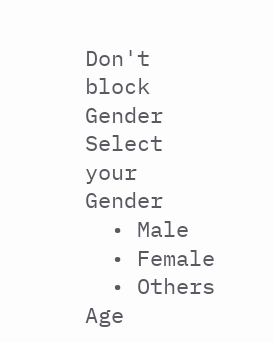Don't block
Gender
Select your Gender
  • Male
  • Female
  • Others
Age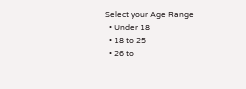Select your Age Range
  • Under 18
  • 18 to 25
  • 26 to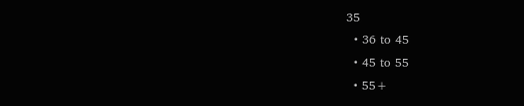35
  • 36 to 45
  • 45 to 55
  • 55+